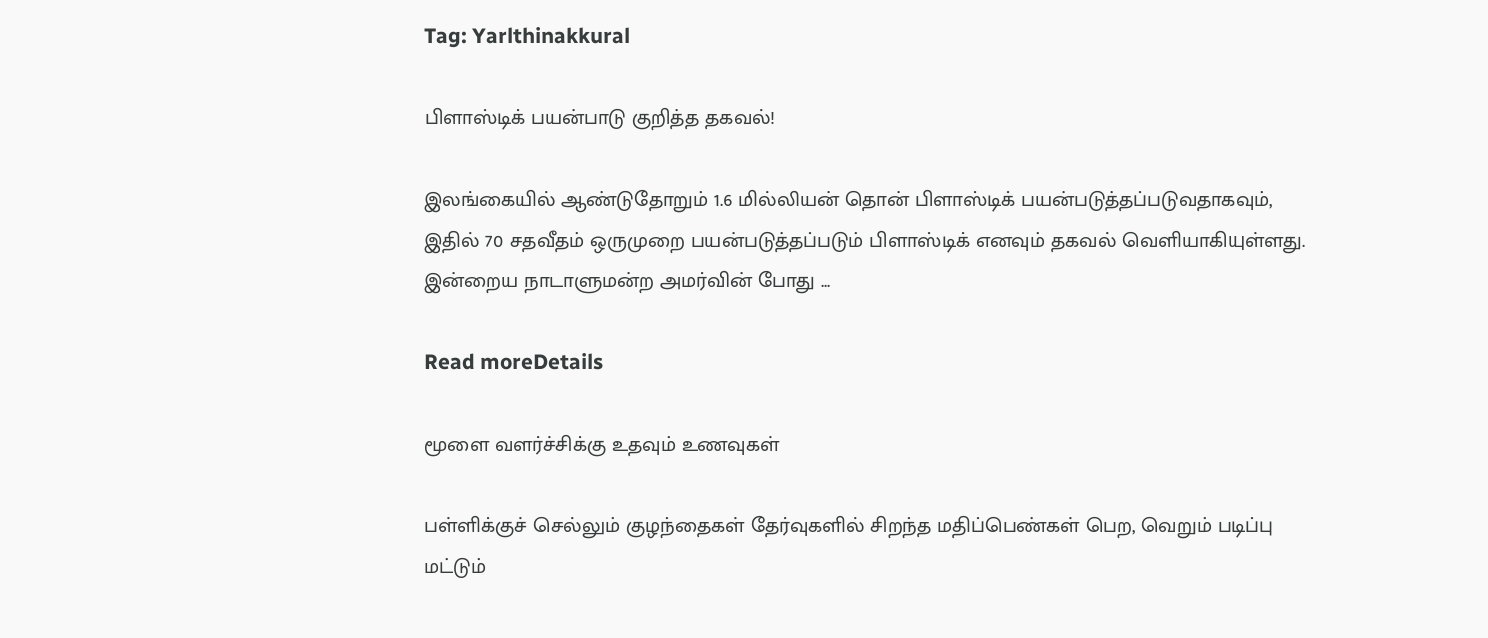Tag: Yarlthinakkural

பிளாஸ்டிக் பயன்பாடு குறித்த தகவல்!

இலங்கையில் ஆண்டுதோறும் 1.6 மில்லியன் தொன் பிளாஸ்டிக் பயன்படுத்தப்படுவதாகவும், இதில் 70 சதவீதம் ஒருமுறை பயன்படுத்தப்படும் பிளாஸ்டிக் எனவும் தகவல் வெளியாகியுள்ளது. இன்றைய நாடாளுமன்ற அமர்வின் போது ...

Read moreDetails

மூளை வளர்ச்சிக்கு உதவும் உணவுகள்

பள்ளிக்குச் செல்லும் குழந்தைகள் தேர்வுகளில் சிறந்த மதிப்பெண்கள் பெற, வெறும் படிப்பு மட்டும்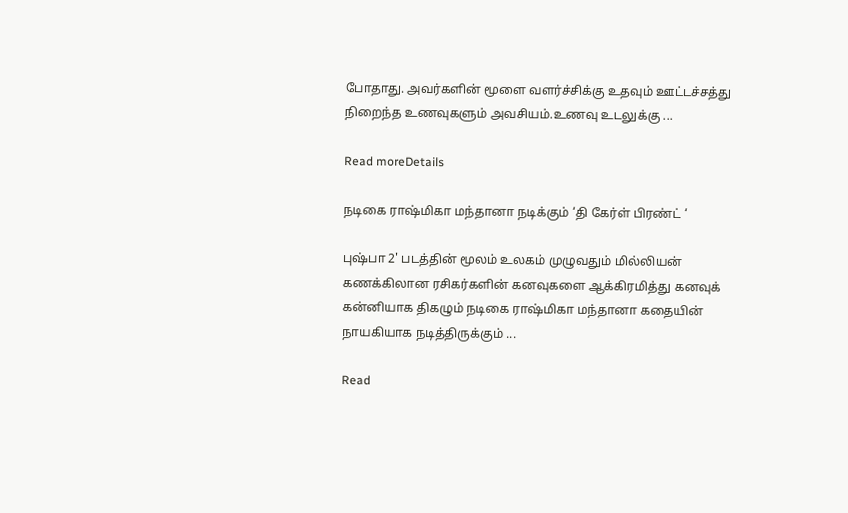போதாது. அவர்களின் மூளை வளர்ச்சிக்கு உதவும் ஊட்டச்சத்து நிறைந்த உணவுகளும் அவசியம்.உணவு உடலுக்கு ...

Read moreDetails

நடிகை ராஷ்மிகா மந்தானா நடிக்கும் ‘தி கேர்ள் பிரண்ட் ‘

புஷ்பா 2' படத்தின் மூலம் உலகம் முழுவதும் மில்லியன் கணக்கிலான ரசிகர்களின் கனவுகளை ஆக்கிரமித்து கனவுக் கன்னியாக திகழும் நடிகை ராஷ்மிகா மந்தானா கதையின் நாயகியாக நடித்திருக்கும் ...

Read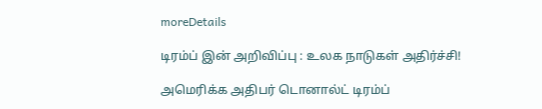moreDetails

டிரம்ப் இன் அறிவிப்பு : உலக நாடுகள் அதிர்ச்சி!

அமெரிக்க அதிபர் டொனால்ட் டிரம்ப்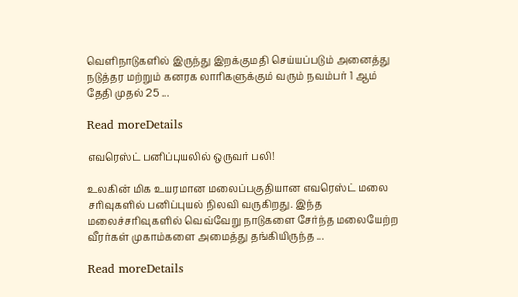வெளிநாடுகளில் இருந்து இறக்குமதி செய்யப்படும் அனைத்து நடுத்தர மற்றும் கனரக லாரிகளுக்கும் வரும் நவம்பர் 1 ஆம் தேதி முதல் 25 ...

Read moreDetails

எவரெஸ்ட் பனிப்புயலில் ஒருவர் பலி!

உலகின் மிக உயரமான மலைப்பகுதியான எவரெஸ்ட் மலை சரிவுகளில் பனிப்புயல் நிலவி வருகிறது. இந்த மலைச்சரிவுகளில் வெவ்வேறு நாடுகளை சேர்ந்த மலையேற்ற வீரர்கள் முகாம்களை அமைத்து தங்கியிருந்த ...

Read moreDetails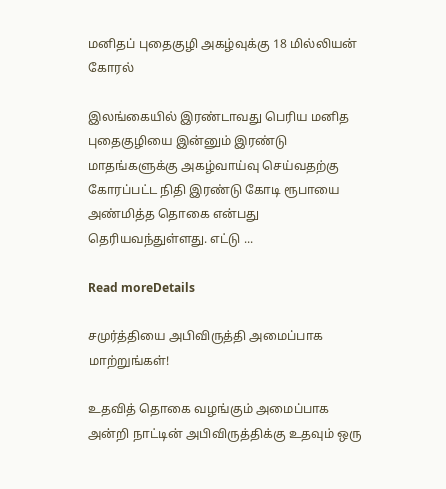மனிதப் புதைகுழி அகழ்வுக்கு 18 மில்லியன் கோரல்

இலங்கையில் இரண்டாவது பெரிய மனித புதைகுழியை இன்னும் இரண்டு மாதங்களுக்கு அகழ்வாய்வு செய்வதற்கு கோரப்பட்ட நிதி இரண்டு கோடி ரூபாயை அண்மித்த தொகை என்பது தெரியவந்துள்ளது. எட்டு ...

Read moreDetails

சமுர்த்தியை அபிவிருத்தி அமைப்பாக மாற்றுங்கள்!

உதவித் தொகை வழங்கும் அமைப்பாக அன்றி நாட்டின் அபிவிருத்திக்கு உதவும் ஒரு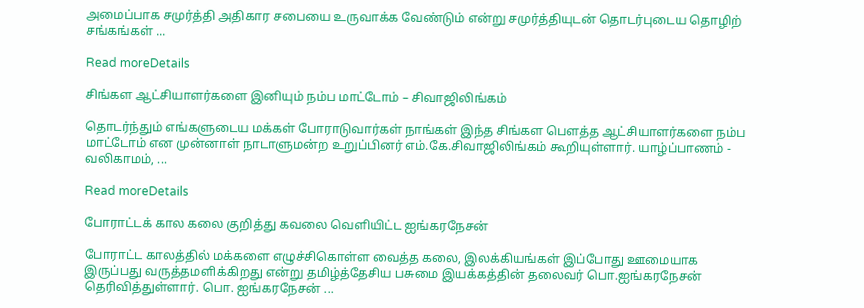அமைப்பாக சமுர்த்தி அதிகார சபையை உருவாக்க வேண்டும் என்று சமுர்த்தியுடன் தொடர்புடைய தொழிற் சங்கங்கள் ...

Read moreDetails

சிங்கள ஆட்சியாளர்களை இனியும் நம்ப மாட்டோம் – சிவாஜிலிங்கம்

தொடர்ந்தும் எங்களுடைய மக்கள் போராடுவார்கள் நாங்கள் இந்த சிங்கள பௌத்த ஆட்சியாளர்களை நம்ப மாட்டோம் என முன்னாள் நாடாளுமன்ற உறுப்பினர் எம்.கே.சிவாஜிலிங்கம் கூறியுள்ளார். யாழ்ப்பாணம் - வலிகாமம், ...

Read moreDetails

போராட்டக் கால கலை குறித்து கவலை வெளியிட்ட ஐங்கரநேசன்

போராட்ட காலத்தில் மக்களை எழுச்சிகொள்ள வைத்த கலை, இலக்கியங்கள் இப்போது ஊமையாக இருப்பது வருத்தமளிக்கிறது என்று தமிழ்த்தேசிய பசுமை இயக்கத்தின் தலைவர் பொ.ஐங்கரநேசன் தெரிவித்துள்ளார். பொ. ஐங்கரநேசன் ...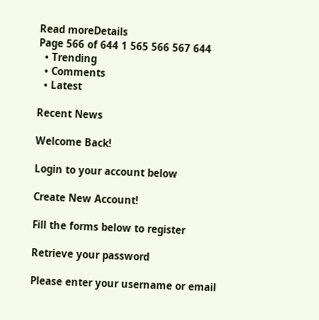Read moreDetails
Page 566 of 644 1 565 566 567 644
  • Trending
  • Comments
  • Latest

Recent News

Welcome Back!

Login to your account below

Create New Account!

Fill the forms below to register

Retrieve your password

Please enter your username or email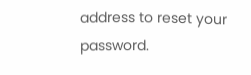address to reset your password.